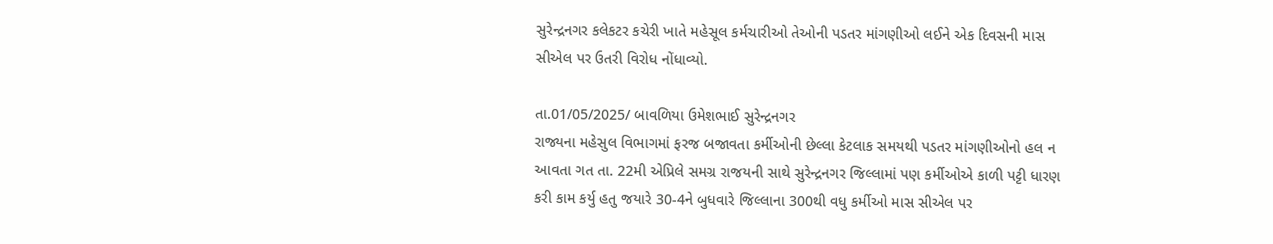સુરેન્દ્રનગર કલેકટર કચેરી ખાતે મહેસૂલ કર્મચારીઓ તેઓની પડતર માંગણીઓ લઈને એક દિવસની માસ સીએલ પર ઉતરી વિરોધ નોંધાવ્યો.

તા.01/05/2025/ બાવળિયા ઉમેશભાઈ સુરેન્દ્રનગર
રાજ્યના મહેસુલ વિભાગમાં ફરજ બજાવતા કર્મીઓની છેલ્લા કેટલાક સમયથી પડતર માંગણીઓનો હલ ન આવતા ગત તા. 22મી એપ્રિલે સમગ્ર રાજયની સાથે સુરેન્દ્રનગર જિલ્લામાં પણ કર્મીઓએ કાળી પટ્ટી ધારણ કરી કામ કર્યુ હતુ જયારે 30-4ને બુધવારે જિલ્લાના 300થી વધુ કર્મીઓ માસ સીએલ પર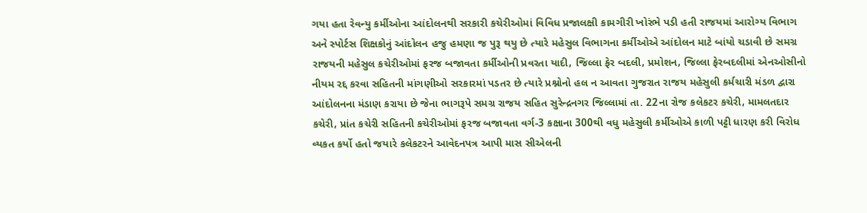ગયા હતા રેવન્યુ કર્મીઓના આંદોલનથી સરકારી કચેરીઓમાં વિવિધ પ્રજાલક્ષી કામગીરી ખોરંભે પડી હતી રાજયમાં આરોગ્ય વિભાગ અને સ્પોર્ટસ શિક્ષકોનું આંદોલન હજુ હમણા જ પુરૂ થયુ છે ત્યારે મહેસુલ વિભાગના કર્મીઓએ આંદોલન માટે બાંયો ચડાવી છે સમગ્ર રાજયની મહેસુલ કચેરીઓમાં ફરજ બજાવતા કર્મીઓની પ્રવરતા યાદી, જિલ્લા ફેર બદલી, પ્રમોશન, જિલ્લા ફેરબદલીમાં એનઓસીનો નીયમ રદ્દ કરવા સહિતની માંગણીઓ સરકારમાં પડતર છે ત્યારે પ્રશ્નોનો હલ ન આવતા ગુજરાત રાજય મહેસુલી કર્મચારી મંડળ દ્વારા આંદોલનના મંડાણ કરાયા છે જેના ભાગરૂપે સમગ્ર રાજય સહિત સુરેન્દ્રનગર જિલ્લામાં તા. 22ના રોજ કલેકટર કચેરી, મામલતદાર કચેરી, પ્રાંત કચેરી સહિતની કચેરીઓમાં ફરજ બજાવતા વર્ગ-3 કક્ષાના 300થી વધુ મહેસુલી કર્મીઓએ કાળી પટ્ટી ધારણ કરી વિરોધ વ્યકત કર્યો હતો જયારે કલેકટરને આવેદનપત્ર આપી માસ સીએલની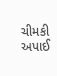ચીમકી અપાઈ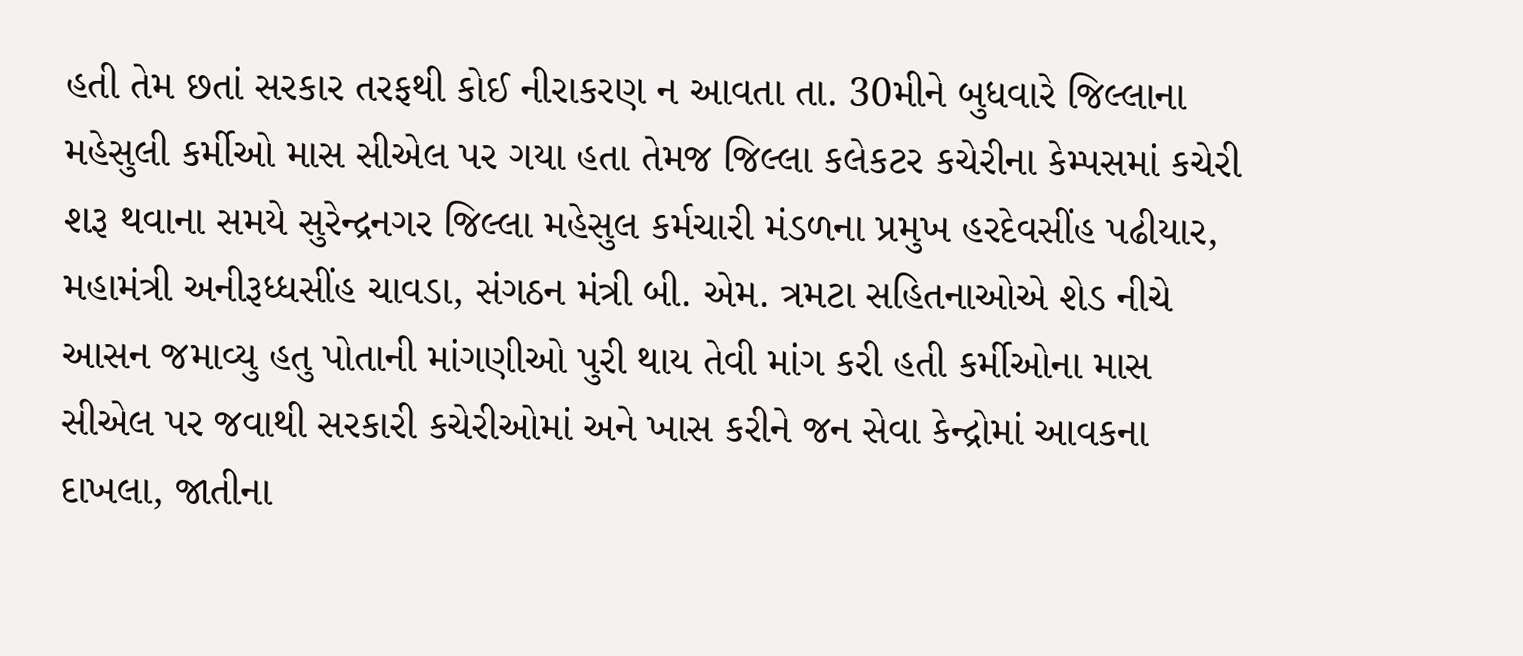હતી તેમ છતાં સરકાર તરફથી કોઈ નીરાકરણ ન આવતા તા. 30મીને બુધવારે જિલ્લાના મહેસુલી કર્મીઓ માસ સીએલ પર ગયા હતા તેમજ જિલ્લા કલેકટર કચેરીના કેમ્પસમાં કચેરી શરૂ થવાના સમયે સુરેન્દ્રનગર જિલ્લા મહેસુલ કર્મચારી મંડળના પ્રમુખ હરદેવસીંહ પઢીયાર, મહામંત્રી અનીરૂધ્ધસીંહ ચાવડા, સંગઠન મંત્રી બી. એમ. ત્રમટા સહિતનાઓએ શેડ નીચે આસન જમાવ્યુ હતુ પોતાની માંગણીઓ પુરી થાય તેવી માંગ કરી હતી કર્મીઓના માસ સીએલ પર જવાથી સરકારી કચેરીઓમાં અને ખાસ કરીને જન સેવા કેન્દ્રોમાં આવકના દાખલા, જાતીના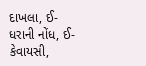દાખલા, ઈ-ધરાની નોંધ, ઈ-કેવાયસી,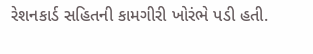રેશનકાર્ડ સહિતની કામગીરી ખોરંભે પડી હતી.